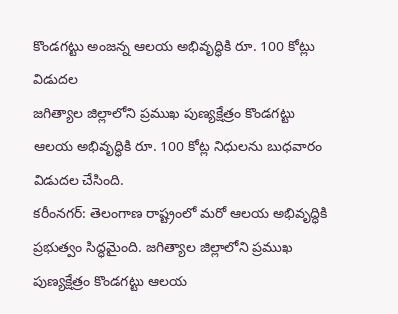కొండగట్టు అంజన్న ఆలయ అభివృద్ధికి రూ. 100 కోట్లు విడుదల
జగిత్యాల జిల్లాలోని ప్రముఖ పుణ్యక్షేత్రం కొండగట్టు ఆలయ అభివృద్ధికి రూ. 100 కోట్ల నిధులను బుధవారం విడుదల చేసింది.
కరీంనగర్: తెలంగాణ రాష్ట్రంలో మరో ఆలయ అభివృద్ధికి ప్రభుత్వం సిద్ధమైంది. జగిత్యాల జిల్లాలోని ప్రముఖ పుణ్యక్షేత్రం కొండగట్టు ఆలయ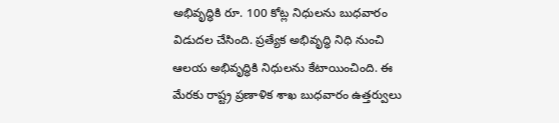అభివృద్ధికి రూ. 100 కోట్ల నిధులను బుధవారం విడుదల చేసింది. ప్రత్యేక అభివృద్ధి నిధి నుంచి ఆలయ అభివృద్ధికి నిధులను కేటాయించింది. ఈ మేరకు రాష్ట్ర ప్రణాళిక శాఖ బుధవారం ఉత్తర్వులు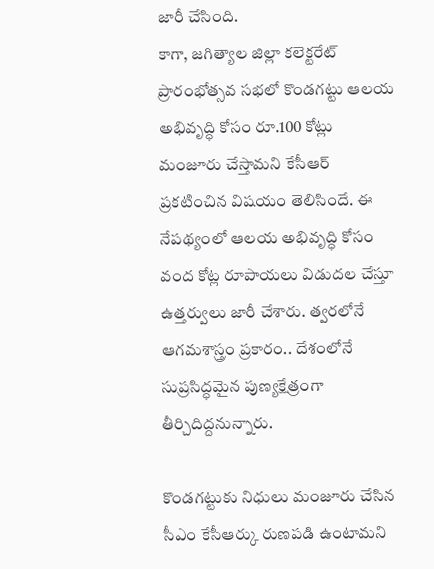జారీ చేసింది.
కాగా, జగిత్యాల జిల్లా కలెక్టరేట్ ప్రారంభోత్సవ సభలో కొండగట్టు ఆలయ అభివృద్ధి కోసం రూ.100 కోట్లు మంజూరు చేస్తామని కేసీఆర్ ప్రకటించిన విషయం తెలిసిందే. ఈ నేపథ్యంలో ఆలయ అభివృద్ధి కోసం వంద కోట్ల రూపాయలు విడుదల చేస్తూ ఉత్తర్వులు జారీ చేశారు. త్వరలోనే ఆగమశాస్త్రం ప్రకారం.. దేశంలోనే సుప్రసిద్ధమైన పుణ్యక్షేత్రంగా తీర్చిదిద్దనున్నారు.

కొండగట్టుకు నిధులు మంజూరు చేసిన సీఎం కేసీఆర్కు రుణపడి ఉంటామని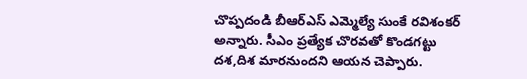చొప్పదండి బీఆర్ఎస్ ఎమ్మెల్యే సుంకే రవిశంకర్ అన్నారు. సీఎం ప్రత్యేక చొరవతో కొండగట్టు దశ,దిశ మారనుందని ఆయన చెప్పారు.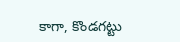కాగా, కొండగట్టు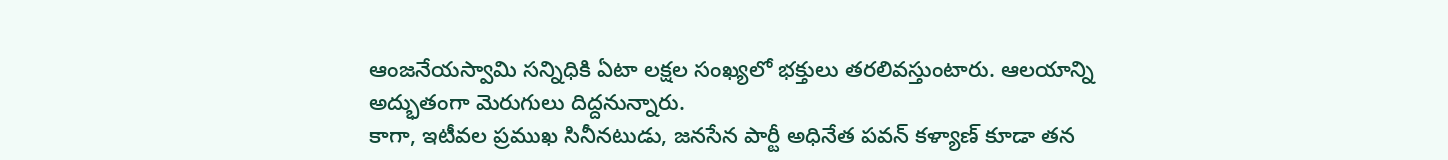ఆంజనేయస్వామి సన్నిధికి ఏటా లక్షల సంఖ్యలో భక్తులు తరలివస్తుంటారు. ఆలయాన్ని అద్భుతంగా మెరుగులు దిద్దనున్నారు.
కాగా, ఇటీవల ప్రముఖ సినీనటుడు, జనసేన పార్టీ అధినేత పవన్ కళ్యాణ్ కూడా తన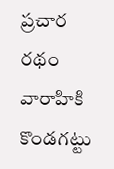ప్రచార రథం వారాహికి కొండగట్టు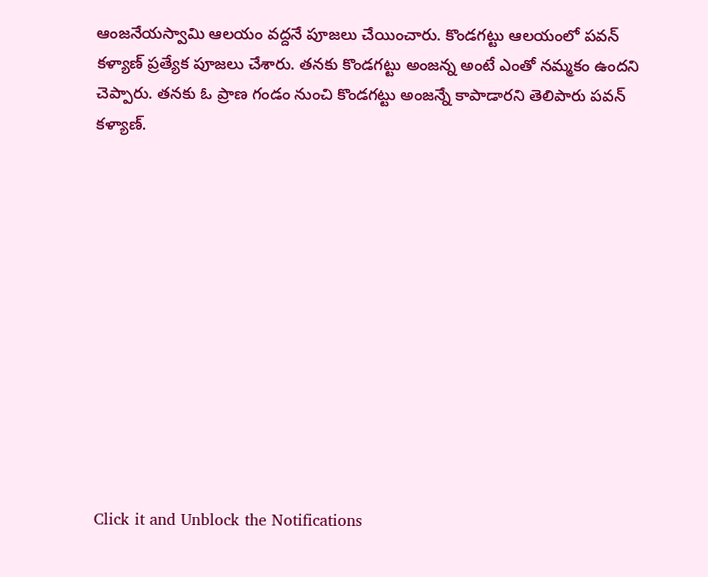ఆంజనేయస్వామి ఆలయం వద్దనే పూజలు చేయించారు. కొండగట్టు ఆలయంలో పవన్ కళ్యాణ్ ప్రత్యేక పూజలు చేశారు. తనకు కొండగట్టు అంజన్న అంటే ఎంతో నమ్మకం ఉందని చెప్పారు. తనకు ఓ ప్రాణ గండం నుంచి కొండగట్టు అంజన్నే కాపాడారని తెలిపారు పవన్ కళ్యాణ్.












Click it and Unblock the Notifications